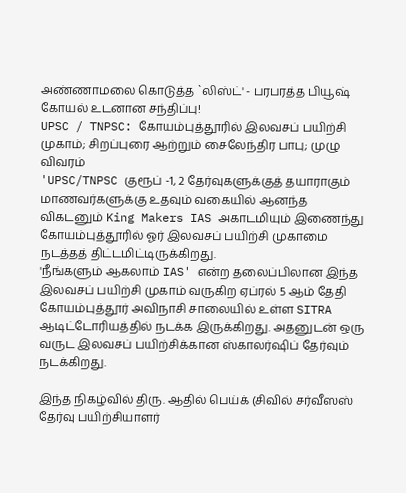அண்ணாமலை கொடுத்த `லிஸ்ட்' - பரபரத்த பியூஷ் கோயல் உடனான சந்திப்பு!
UPSC / TNPSC: கோயம்புத்தூரில் இலவசப் பயிற்சி முகாம்; சிறப்புரை ஆற்றும் சைலேந்திர பாபு; முழு விவரம்
'UPSC/TNPSC குரூப் -1, 2 தேர்வுகளுக்குத் தயாராகும் மாணவர்களுக்கு உதவும் வகையில் ஆனந்த விகடனும் King Makers IAS அகாடமியும் இணைந்து கோயம்புத்தூரில் ஓர் இலவசப் பயிற்சி முகாமை நடத்தத் திட்டமிட்டிருக்கிறது.
'நீங்களும் ஆகலாம் IAS' என்ற தலைப்பிலான இந்த இலவசப் பயிற்சி முகாம் வருகிற ஏப்ரல் 5 ஆம் தேதி கோயம்புத்தூர் அவிநாசி சாலையில் உள்ள SITRA ஆடிட்டோரியத்தில் நடக்க இருக்கிறது. அதனுடன் ஒரு வருட இலவசப் பயிற்சிக்கான ஸ்காலர்ஷிப் தேர்வும் நடக்கிறது.

இந்த நிகழ்வில் திரு. ஆதில் பெய்க் (சிவில் சர்வீஸஸ் தேர்வு பயிற்சியாளர்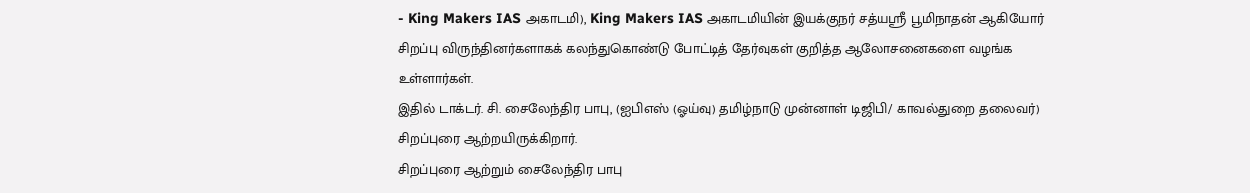- King Makers IAS அகாடமி), King Makers IAS அகாடமியின் இயக்குநர் சத்யஶ்ரீ பூமிநாதன் ஆகியோர் சிறப்பு விருந்தினர்களாகக் கலந்துகொண்டு போட்டித் தேர்வுகள் குறித்த ஆலோசனைகளை வழங்க உள்ளார்கள்.
இதில் டாக்டர். சி. சைலேந்திர பாபு, (ஐபிஎஸ் (ஓய்வு) தமிழ்நாடு முன்னாள் டிஜிபி/ காவல்துறை தலைவர்) சிறப்புரை ஆற்றயிருக்கிறார்.
சிறப்புரை ஆற்றும் சைலேந்திர பாபு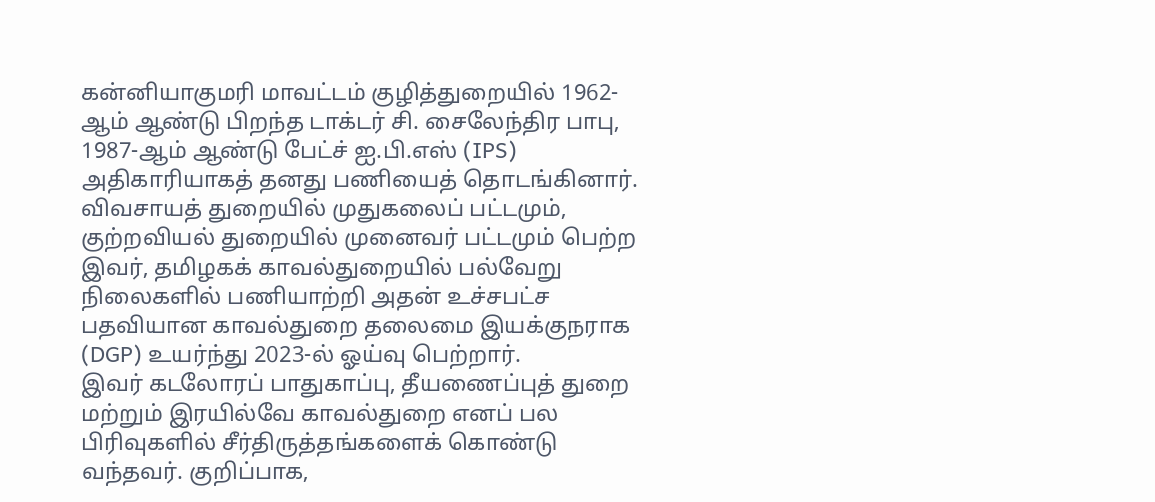கன்னியாகுமரி மாவட்டம் குழித்துறையில் 1962-ஆம் ஆண்டு பிறந்த டாக்டர் சி. சைலேந்திர பாபு, 1987-ஆம் ஆண்டு பேட்ச் ஐ.பி.எஸ் (IPS) அதிகாரியாகத் தனது பணியைத் தொடங்கினார்.
விவசாயத் துறையில் முதுகலைப் பட்டமும், குற்றவியல் துறையில் முனைவர் பட்டமும் பெற்ற இவர், தமிழகக் காவல்துறையில் பல்வேறு நிலைகளில் பணியாற்றி அதன் உச்சபட்ச பதவியான காவல்துறை தலைமை இயக்குநராக (DGP) உயர்ந்து 2023-ல் ஓய்வு பெற்றார்.
இவர் கடலோரப் பாதுகாப்பு, தீயணைப்புத் துறை மற்றும் இரயில்வே காவல்துறை எனப் பல பிரிவுகளில் சீர்திருத்தங்களைக் கொண்டு வந்தவர். குறிப்பாக,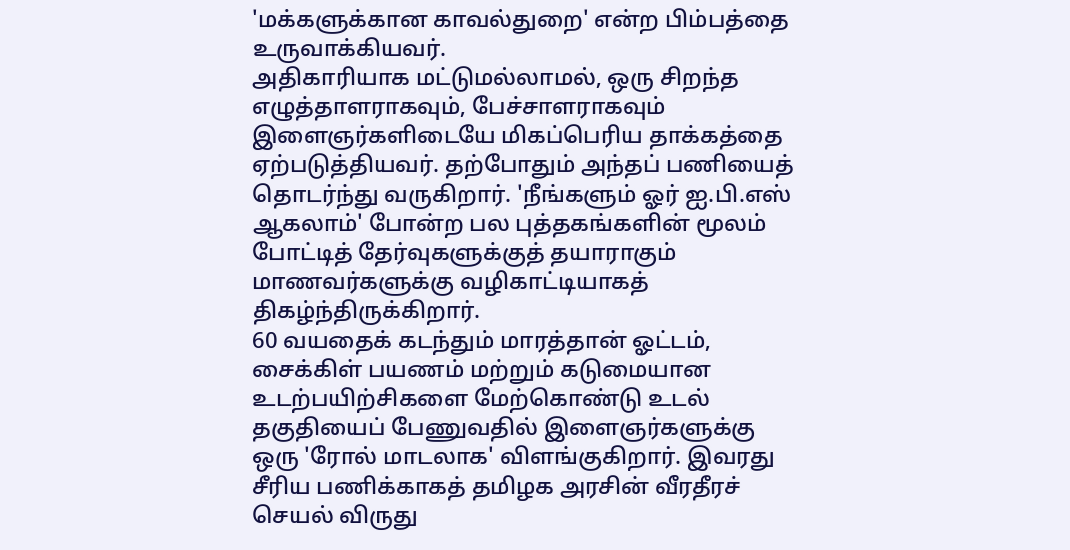'மக்களுக்கான காவல்துறை' என்ற பிம்பத்தை உருவாக்கியவர்.
அதிகாரியாக மட்டுமல்லாமல், ஒரு சிறந்த எழுத்தாளராகவும், பேச்சாளராகவும் இளைஞர்களிடையே மிகப்பெரிய தாக்கத்தை ஏற்படுத்தியவர். தற்போதும் அந்தப் பணியைத் தொடர்ந்து வருகிறார். 'நீங்களும் ஓர் ஐ.பி.எஸ் ஆகலாம்' போன்ற பல புத்தகங்களின் மூலம் போட்டித் தேர்வுகளுக்குத் தயாராகும் மாணவர்களுக்கு வழிகாட்டியாகத் திகழ்ந்திருக்கிறார்.
60 வயதைக் கடந்தும் மாரத்தான் ஓட்டம், சைக்கிள் பயணம் மற்றும் கடுமையான உடற்பயிற்சிகளை மேற்கொண்டு உடல் தகுதியைப் பேணுவதில் இளைஞர்களுக்கு ஒரு 'ரோல் மாடலாக' விளங்குகிறார். இவரது சீரிய பணிக்காகத் தமிழக அரசின் வீரதீரச் செயல் விருது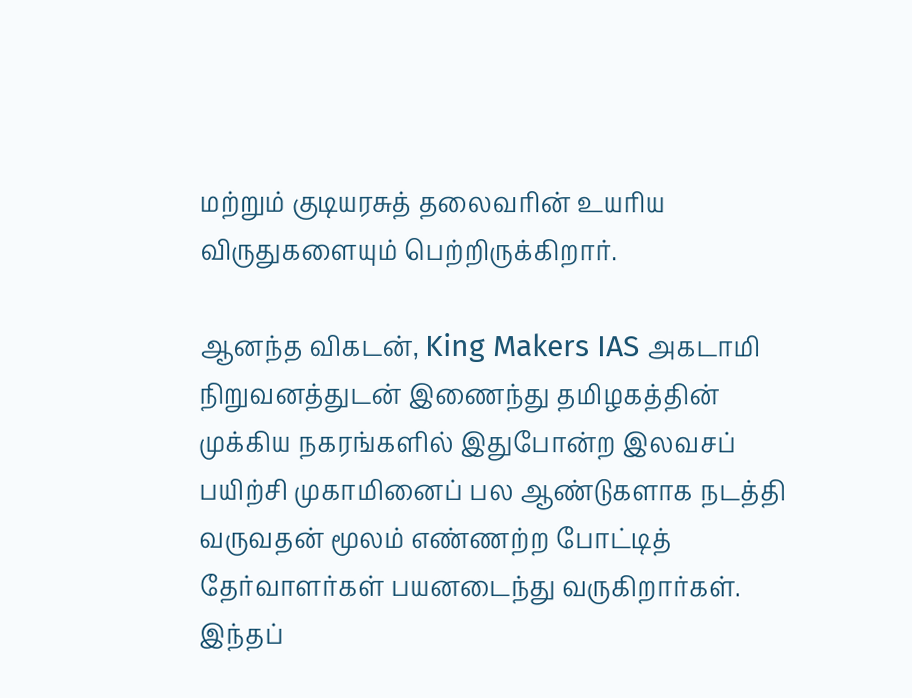மற்றும் குடியரசுத் தலைவரின் உயரிய விருதுகளையும் பெற்றிருக்கிறார்.

ஆனந்த விகடன், King Makers IAS அகடாமி நிறுவனத்துடன் இணைந்து தமிழகத்தின் முக்கிய நகரங்களில் இதுபோன்ற இலவசப் பயிற்சி முகாமினைப் பல ஆண்டுகளாக நடத்தி வருவதன் மூலம் எண்ணற்ற போட்டித் தேர்வாளர்கள் பயனடைந்து வருகிறார்கள்.
இந்தப்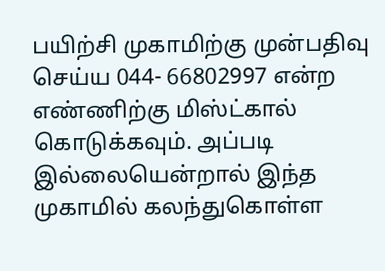பயிற்சி முகாமிற்கு முன்பதிவு செய்ய 044- 66802997 என்ற எண்ணிற்கு மிஸ்ட்கால் கொடுக்கவும். அப்படி இல்லையென்றால் இந்த முகாமில் கலந்துகொள்ள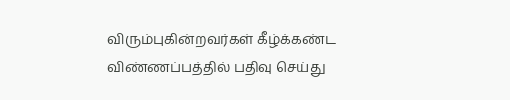விரும்புகின்றவர்கள் கீழ்க்கண்ட விண்ணப்பத்தில் பதிவு செய்து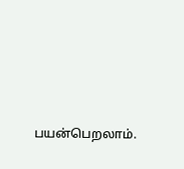பயன்பெறலாம்.